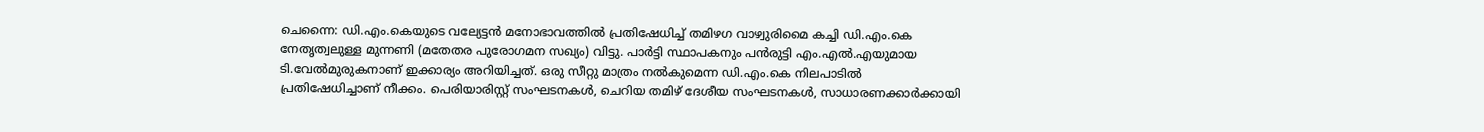ചെന്നൈ: ഡി.എം.കെയുടെ വല്യേട്ടൻ മനോഭാവത്തിൽ പ്രതിഷേധിച്ച് തമിഴഗ വാഴ്വുരിമൈ കച്ചി ഡി.എം.കെ നേതൃത്വലുള്ള മുന്നണി (മതേതര പുരോഗമന സഖ്യം) വിട്ടു. പാർട്ടി സ്ഥാപകനും പൻരുട്ടി എം.എൽ.എയുമായ ടി.വേൽമുരുകനാണ് ഇക്കാര്യം അറിയിച്ചത്. ഒരു സീറ്റു മാത്രം നൽകുമെന്ന ഡി.എം.കെ നിലപാടിൽ പ്രതിഷേധിച്ചാണ് നീക്കം. പെരിയാരിസ്റ്റ് സംഘടനകൾ, ചെറിയ തമിഴ് ദേശീയ സംഘടനകൾ, സാധാരണക്കാർക്കായി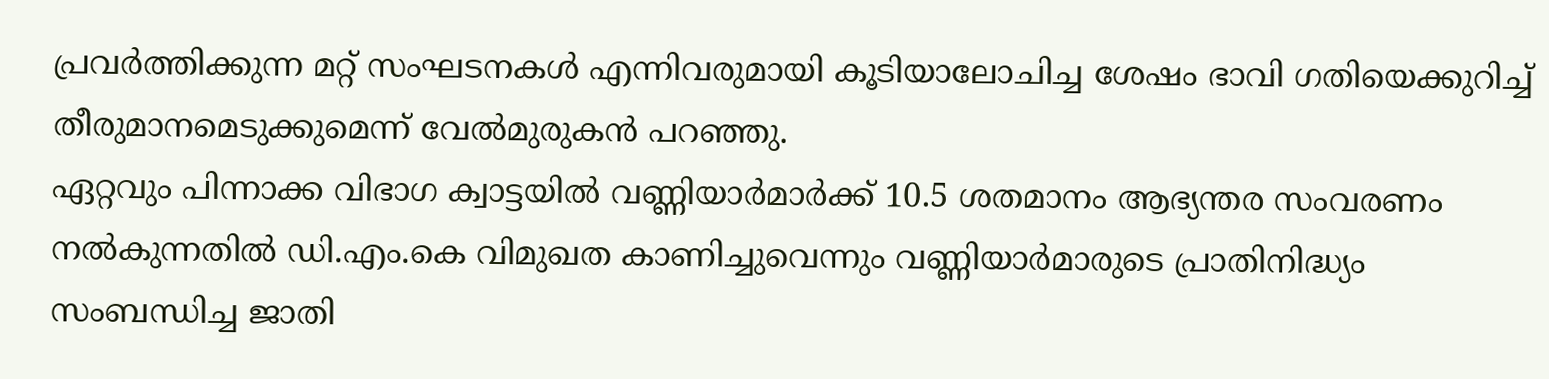പ്രവർത്തിക്കുന്ന മറ്റ് സംഘടനകൾ എന്നിവരുമായി കൂടിയാലോചിച്ച ശേഷം ഭാവി ഗതിയെക്കുറിച്ച് തീരുമാനമെടുക്കുമെന്ന് വേൽമുരുകൻ പറഞ്ഞു.
ഏറ്റവും പിന്നാക്ക വിഭാഗ ക്വാട്ടയിൽ വണ്ണിയാർമാർക്ക് 10.5 ശതമാനം ആഭ്യന്തര സംവരണം നൽകുന്നതിൽ ഡി.എം.കെ വിമുഖത കാണിച്ചുവെന്നും വണ്ണിയാർമാരുടെ പ്രാതിനിദ്ധ്യം സംബന്ധിച്ച ജാതി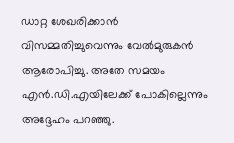ഡാറ്റ ശേഖരിക്കാൻ വിസമ്മതിച്ചുവെന്നും വേൽമുരുകൻ ആരോപിച്ചു. അതേ സമയം എൻ.ഡി.എയിലേക്ക് പോകില്ലെന്നും അദ്ദേഹം പറഞ്ഞു.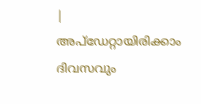|
അപ്ഡേറ്റായിരിക്കാം ദിവസവും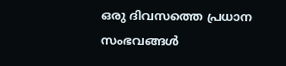ഒരു ദിവസത്തെ പ്രധാന സംഭവങ്ങൾ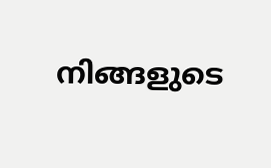നിങ്ങളുടെ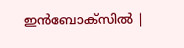ഇൻബോക്സിൽ |